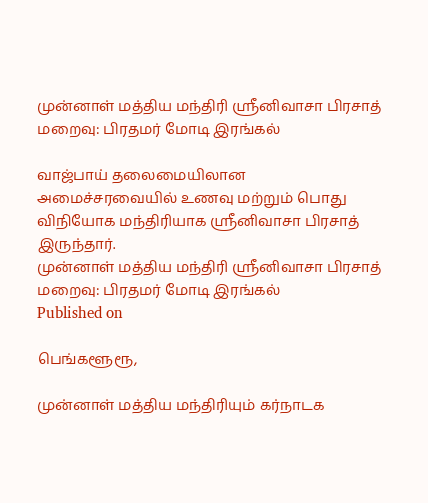முன்னாள் மத்திய மந்திரி ஸ்ரீனிவாசா பிரசாத் மறைவு: பிரதமர் மோடி இரங்கல்

வாஜ்பாய் தலைமையிலான அமைச்சரவையில் உணவு மற்றும் பொது விநியோக மந்திரியாக ஸ்ரீனிவாசா பிரசாத் இருந்தார்.
முன்னாள் மத்திய மந்திரி ஸ்ரீனிவாசா பிரசாத் மறைவு: பிரதமர் மோடி இரங்கல்
Published on

பெங்களூரூ,

முன்னாள் மத்திய மந்திரியும் கர்நாடக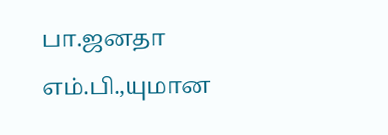பா.ஜனதா எம்.பி.,யுமான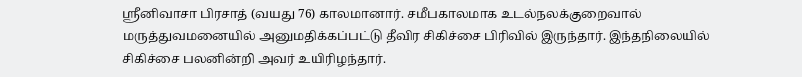ஸ்ரீனிவாசா பிரசாத் (வயது 76) காலமானார். சமீபகாலமாக உடல்நலக்குறைவால் மருத்துவமனையில் அனுமதிக்கப்பட்டு தீவிர சிகிச்சை பிரிவில் இருந்தார். இந்தநிலையில் சிகிச்சை பலனின்றி அவர் உயிரிழந்தார்.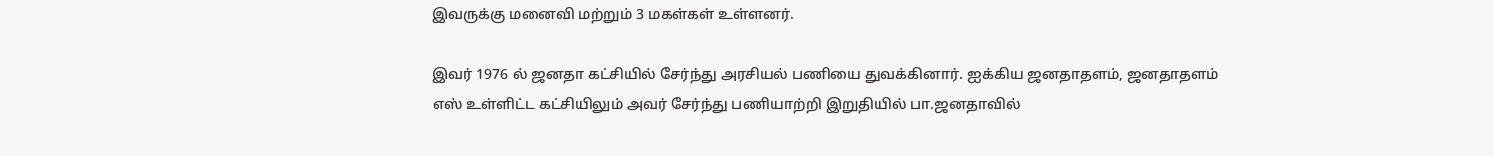இவருக்கு மனைவி மற்றும் 3 மகள்கள் உள்ளனர்.

இவர் 1976 ல் ஜனதா கட்சியில் சேர்ந்து அரசியல் பணியை துவக்கினார். ஐக்கிய ஜனதாதளம், ஜனதாதளம் எஸ் உள்ளிட்ட கட்சியிலும் அவர் சேர்ந்து பணியாற்றி இறுதியில் பா.ஜனதாவில்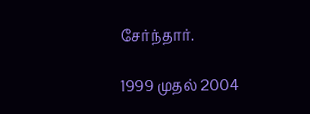சேர்ந்தார்.

1999 முதல் 2004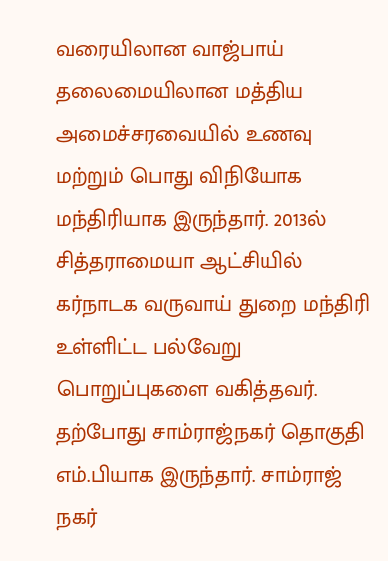வரையிலான வாஜ்பாய் தலைமையிலான மத்திய அமைச்சரவையில் உணவு மற்றும் பொது விநியோக மந்திரியாக இருந்தார். 2013ல் சித்தராமையா ஆட்சியில் கர்நாடக வருவாய் துறை மந்திரி உள்ளிட்ட பல்வேறு பொறுப்புகளை வகித்தவர். தற்போது சாம்ராஜ்நகர் தொகுதி எம்.பியாக இருந்தார். சாம்ராஜ் நகர்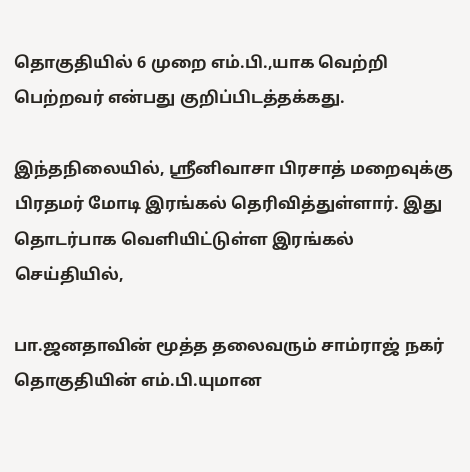தொகுதியில் 6 முறை எம்.பி.,யாக வெற்றி பெற்றவர் என்பது குறிப்பிடத்தக்கது.

இந்தநிலையில், ஸ்ரீனிவாசா பிரசாத் மறைவுக்கு பிரதமர் மோடி இரங்கல் தெரிவித்துள்ளார். இது தொடர்பாக வெளியிட்டுள்ள இரங்கல் செய்தியில்,

பா.ஜனதாவின் மூத்த தலைவரும் சாம்ராஜ் நகர் தொகுதியின் எம்.பி.யுமான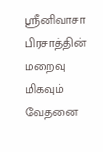ஸ்ரீனிவாசா பிரசாத்தின் மறைவு மிகவும் வேதனை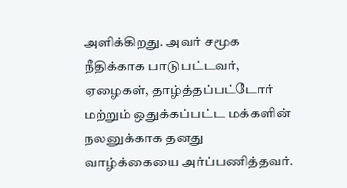அளிக்கிறது. அவர் சமூக நீதிக்காக பாடுபட்டவர், ஏழைகள், தாழ்த்தப்பட்டோர் மற்றும் ஒதுக்கப்பட்ட மக்களின் நலனுக்காக தனது வாழ்க்கையை அர்ப்பணித்தவர்.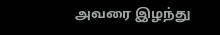அவரை இழந்து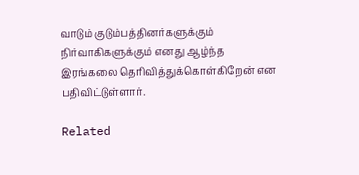வாடும் குடும்பத்தினர்களுக்கும் நிர்வாகிகளுக்கும் எனது ஆழ்ந்த இரங்கலை தெரிவித்துக்கொள்கிறேன் என பதிவிட்டுள்ளார்.

Related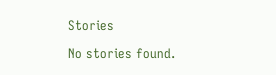Stories

No stories found.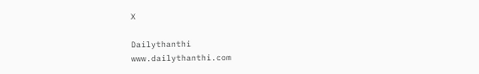X

Dailythanthi
www.dailythanthi.com